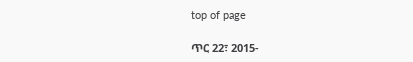top of page

ጥር 22፣ 2015-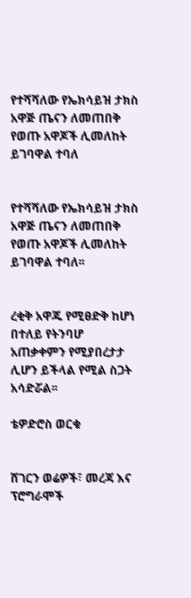የተሻሻለው የኤክሳይዝ ታክስ አዋጅ ጤናን ለመጠበቅ የወጡ አዋጆች ሊመለከት ይገባዋል ተባለ


የተሻሻለው የኤክሳይዝ ታክስ አዋጅ ጤናን ለመጠበቅ የወጡ አዋጆች ሊመለከት ይገባዋል ተባለ፡፡


ረቂቅ አዋጁ የሚፀድቅ ከሆነ በተለይ የትንባሆ አጠቃቀምን የሚያበረታታ ሊሆን ይችላል የሚል ስጋት አሳድሯል፡፡

ቴዎድሮስ ወርቁ


ሸገርን ወሬዎች፣ መረጃ እና ፕሮግራሞች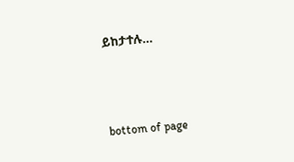ይከታተሉ…



bottom of page